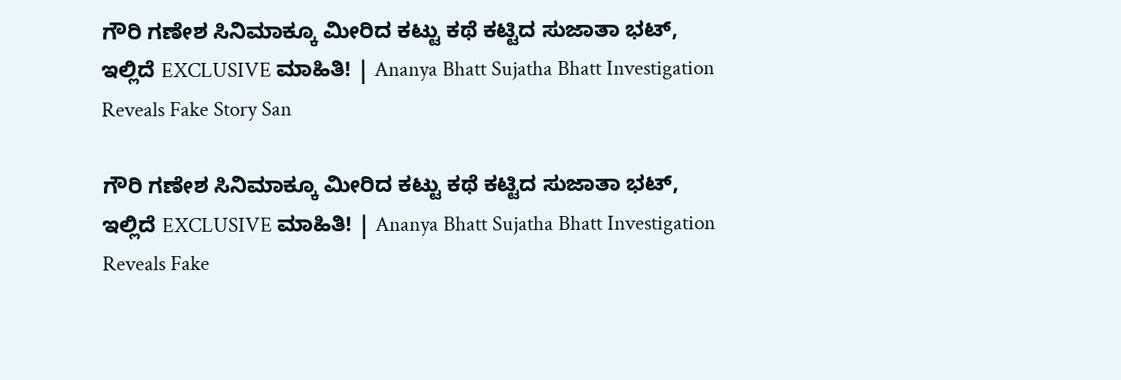ಗೌರಿ ಗಣೇಶ ಸಿನಿಮಾಕ್ಕೂ ಮೀರಿದ ಕಟ್ಟು ಕಥೆ ಕಟ್ಟಿದ ಸುಜಾತಾ ಭಟ್‌, ಇಲ್ಲಿದೆ EXCLUSIVE ಮಾಹಿತಿ! | Ananya Bhatt Sujatha Bhatt Investigation Reveals Fake Story San

ಗೌರಿ ಗಣೇಶ ಸಿನಿಮಾಕ್ಕೂ ಮೀರಿದ ಕಟ್ಟು ಕಥೆ ಕಟ್ಟಿದ ಸುಜಾತಾ ಭಟ್‌, ಇಲ್ಲಿದೆ EXCLUSIVE ಮಾಹಿತಿ! | Ananya Bhatt Sujatha Bhatt Investigation Reveals Fake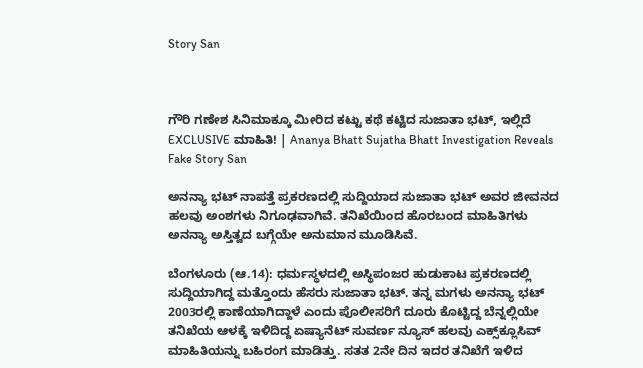Story San



ಗೌರಿ ಗಣೇಶ ಸಿನಿಮಾಕ್ಕೂ ಮೀರಿದ ಕಟ್ಟು ಕಥೆ ಕಟ್ಟಿದ ಸುಜಾತಾ ಭಟ್‌, ಇಲ್ಲಿದೆ EXCLUSIVE ಮಾಹಿತಿ! | Ananya Bhatt Sujatha Bhatt Investigation Reveals Fake Story San

ಅನನ್ಯಾ ಭಟ್ ನಾಪತ್ತೆ ಪ್ರಕರಣದಲ್ಲಿ ಸುದ್ದಿಯಾದ ಸುಜಾತಾ ಭಟ್ ಅವರ ಜೀವನದ ಹಲವು ಅಂಶಗಳು ನಿಗೂಢವಾಗಿವೆ. ತನಿಖೆಯಿಂದ ಹೊರಬಂದ ಮಾಹಿತಿಗಳು ಅನನ್ಯಾ ಅಸ್ತಿತ್ವದ ಬಗ್ಗೆಯೇ ಅನುಮಾನ ಮೂಡಿಸಿವೆ.

ಬೆಂಗಳೂರು (ಆ.14): ಧರ್ಮಸ್ಥಳದಲ್ಲಿ ಅಸ್ಥಿಪಂಜರ ಹುಡುಕಾಟ ಪ್ರಕರಣದಲ್ಲಿ ಸುದ್ದಿಯಾಗಿದ್ದ ಮತ್ತೊಂದು ಹೆಸರು ಸುಜಾತಾ ಭಟ್‌. ತನ್ನ ಮಗಳು ಅನನ್ಯಾ ಭಟ್‌ 2003ರಲ್ಲಿ ಕಾಣೆಯಾಗಿದ್ದಾಳೆ ಎಂದು ಪೊಲೀಸರಿಗೆ ದೂರು ಕೊಟ್ಟಿದ್ದ ಬೆನ್ನಲ್ಲಿಯೇ ತನಿಖೆಯ ಆಳಕ್ಕೆ ಇಳಿದಿದ್ದ ಏಷ್ಯಾನೆಟ್‌ ಸುವರ್ಣ ನ್ಯೂಸ್‌ ಹಲವು ಎಕ್ಸ್‌ಕ್ಲೂಸಿವ್‌ ಮಾಹಿತಿಯನ್ನು ಬಹಿರಂಗ ಮಾಡಿತ್ತು. ಸತತ 2ನೇ ದಿನ ಇದರ ತನಿಖೆಗೆ ಇಳಿದ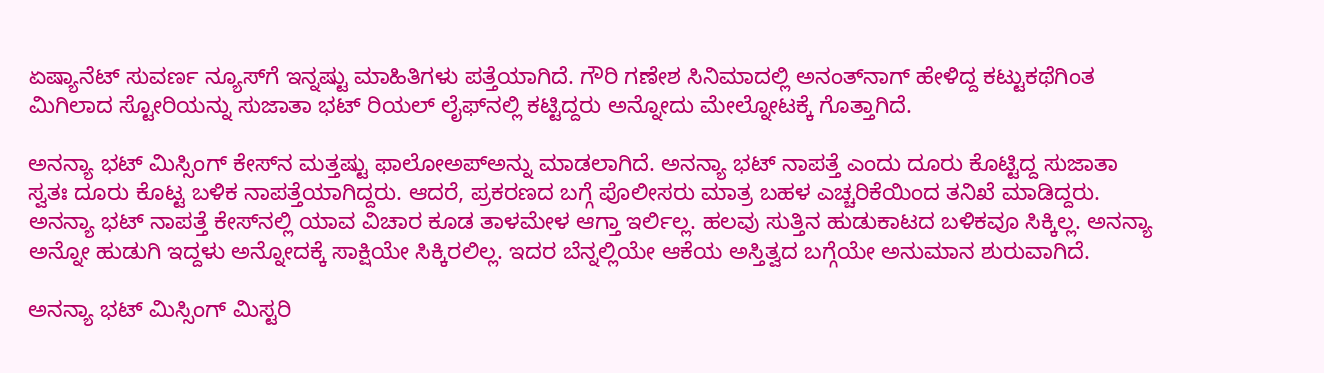ಏಷ್ಯಾನೆಟ್‌ ಸುವರ್ಣ ನ್ಯೂಸ್‌ಗೆ ಇನ್ನಷ್ಟು ಮಾಹಿತಿಗಳು ಪತ್ತೆಯಾಗಿದೆ. ಗೌರಿ ಗಣೇಶ ಸಿನಿಮಾದಲ್ಲಿ ಅನಂತ್‌ನಾಗ್‌ ಹೇಳಿದ್ದ ಕಟ್ಟುಕಥೆಗಿಂತ ಮಿಗಿಲಾದ ಸ್ಟೋರಿಯನ್ನು ಸುಜಾತಾ ಭಟ್‌ ರಿಯಲ್‌ ಲೈಫ್‌ನಲ್ಲಿ ಕಟ್ಟಿದ್ದರು ಅನ್ನೋದು ಮೇಲ್ನೋಟಕ್ಕೆ ಗೊತ್ತಾಗಿದೆ.

ಅನನ್ಯಾ ಭಟ್ ಮಿಸ್ಸಿಂಗ್ ಕೇಸ್‌ನ ಮತ್ತಷ್ಟು ಫಾಲೋಅಪ್‌ಅನ್ನು ಮಾಡಲಾಗಿದೆ. ಅನನ್ಯಾ ಭಟ್ ನಾಪತ್ತೆ ಎಂದು ದೂರು ಕೊಟ್ಟಿದ್ದ ಸುಜಾತಾ ಸ್ವತಃ ದೂರು ಕೊಟ್ಟ ಬಳಿಕ ನಾಪತ್ತೆಯಾಗಿದ್ದರು. ಆದರೆ, ಪ್ರಕರಣದ ಬಗ್ಗೆ ಪೊಲೀಸರು ಮಾತ್ರ ಬಹಳ ಎಚ್ಚರಿಕೆಯಿಂದ ತನಿಖೆ ಮಾಡಿದ್ದರು. ಅನನ್ಯಾ ಭಟ್ ನಾಪತ್ತೆ ಕೇಸ್‌ನಲ್ಲಿ ಯಾವ ವಿಚಾರ ಕೂಡ ತಾಳಮೇಳ ಆಗ್ತಾ ಇರ್ಲಿಲ್ಲ. ಹಲವು ಸುತ್ತಿನ ಹುಡುಕಾಟದ ಬಳಿಕವೂ ಸಿಕ್ಕಿಲ್ಲ. ಅನನ್ಯಾ ಅನ್ನೋ ಹುಡುಗಿ ಇದ್ದಳು ಅನ್ನೋದಕ್ಕೆ ಸಾಕ್ಷಿಯೇ ಸಿಕ್ಕಿರಲಿಲ್ಲ. ಇದರ ಬೆನ್ನಲ್ಲಿಯೇ ಆಕೆಯ ಅಸ್ತಿತ್ವದ ಬಗ್ಗೆಯೇ ಅನುಮಾನ ಶುರುವಾಗಿದೆ.

ಅನನ್ಯಾ ಭಟ್ ಮಿಸ್ಸಿಂಗ್ ಮಿಸ್ಟರಿ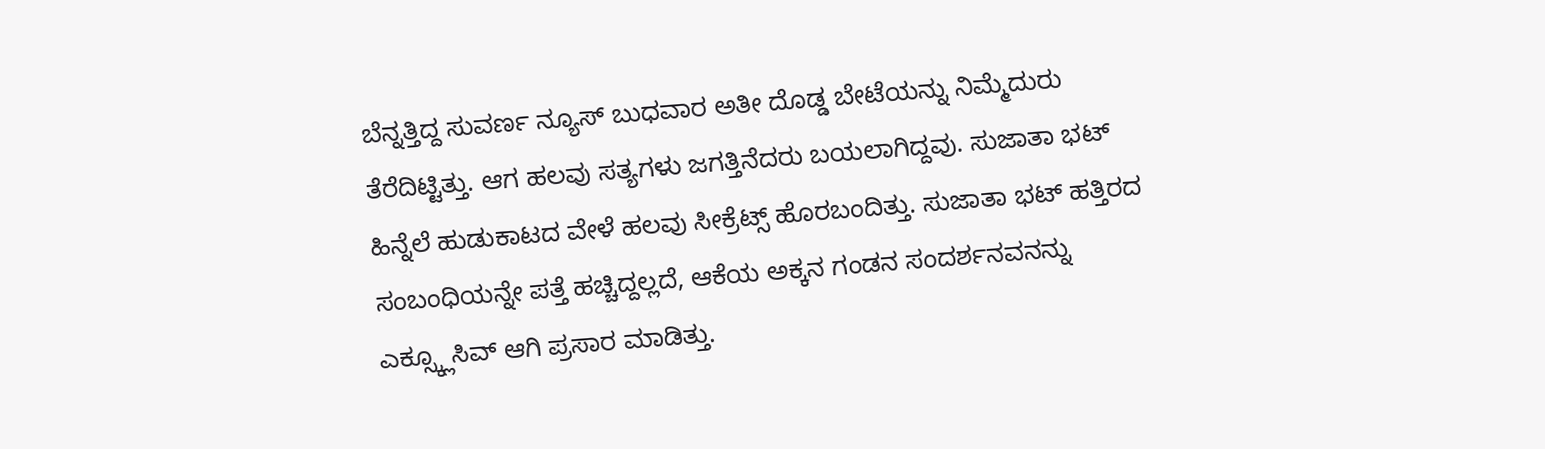ಬೆನ್ನತ್ತಿದ್ದ ಸುವರ್ಣ ನ್ಯೂಸ್ ಬುಧವಾರ ಅತೀ ದೊಡ್ಡ ಬೇಟೆಯನ್ನು ನಿಮ್ಮೆದುರು ತೆರೆದಿಟ್ಟಿತ್ತು. ಆಗ ಹಲವು ಸತ್ಯಗಳು ಜಗತ್ತಿನೆದರು ಬಯಲಾಗಿದ್ದವು. ಸುಜಾತಾ ಭಟ್ ಹಿನ್ನೆಲೆ ಹುಡುಕಾಟದ ವೇಳೆ ಹಲವು ಸೀಕ್ರೆಟ್ಸ್ ಹೊರಬಂದಿತ್ತು. ಸುಜಾತಾ ಭಟ್‌ ಹತ್ತಿರದ ಸಂಬಂಧಿಯನ್ನೇ ಪತ್ತೆ ಹಚ್ಚಿದ್ದಲ್ಲದೆ, ಆಕೆಯ ಅಕ್ಕನ ಗಂಡನ ಸಂದರ್ಶನವನನ್ನು ಎಕ್ಸ್ಕ್ಲೂಸಿವ್ ಆಗಿ ಪ್ರಸಾರ ಮಾಡಿತ್ತು.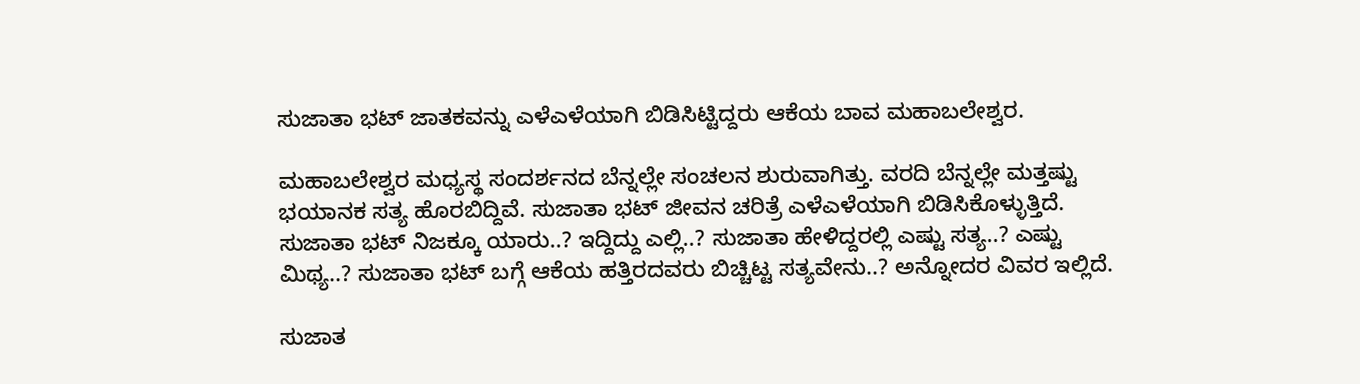ಸುಜಾತಾ ಭಟ್‌ ಜಾತಕವನ್ನು ಎಳೆಎಳೆಯಾಗಿ ಬಿಡಿಸಿಟ್ಟಿದ್ದರು ಆಕೆಯ ಬಾವ ಮಹಾಬಲೇಶ್ವರ.

ಮಹಾಬಲೇಶ್ವರ ಮಧ್ಯಸ್ಥ ಸಂದರ್ಶನದ ಬೆನ್ನಲ್ಲೇ ಸಂಚಲನ ಶುರುವಾಗಿತ್ತು. ವರದಿ ಬೆನ್ನಲ್ಲೇ ಮತ್ತಷ್ಟು ಭಯಾನಕ ಸತ್ಯ ಹೊರಬಿದ್ದಿವೆ. ಸುಜಾತಾ ಭಟ್ ಜೀವನ ಚರಿತ್ರೆ ಎಳೆಎಳೆಯಾಗಿ ಬಿಡಿಸಿಕೊಳ್ಳುತ್ತಿದೆ. ಸುಜಾತಾ ಭಟ್ ನಿಜಕ್ಕೂ ಯಾರು..? ಇದ್ದಿದ್ದು ಎಲ್ಲಿ..? ಸುಜಾತಾ ಹೇಳಿದ್ದರಲ್ಲಿ ಎಷ್ಟು ಸತ್ಯ..? ಎಷ್ಟು ಮಿಥ್ಯ..? ಸುಜಾತಾ ಭಟ್ ಬಗ್ಗೆ ಆಕೆಯ ಹತ್ತಿರದವರು ಬಿಚ್ಚಿಟ್ಟ ಸತ್ಯವೇನು..? ಅನ್ನೋದರ ವಿವರ ಇಲ್ಲಿದೆ.

ಸುಜಾತ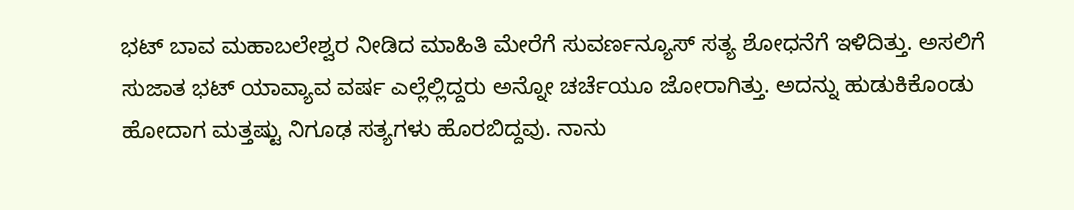ಭಟ್ ಬಾವ ಮಹಾಬಲೇಶ್ವರ ನೀಡಿದ ಮಾಹಿತಿ ಮೇರೆಗೆ ಸುವರ್ಣನ್ಯೂಸ್ ಸತ್ಯ ಶೋಧನೆಗೆ ಇಳಿದಿತ್ತು. ಅಸಲಿಗೆ ಸುಜಾತ ಭಟ್ ಯಾವ್ಯಾವ ವರ್ಷ ಎಲ್ಲೆಲ್ಲಿದ್ದರು ಅನ್ನೋ ಚರ್ಚೆಯೂ ಜೋರಾಗಿತ್ತು. ಅದನ್ನು ಹುಡುಕಿಕೊಂಡು ಹೋದಾಗ ಮತ್ತಷ್ಟು ನಿಗೂಢ ಸತ್ಯಗಳು ಹೊರಬಿದ್ದವು. ನಾನು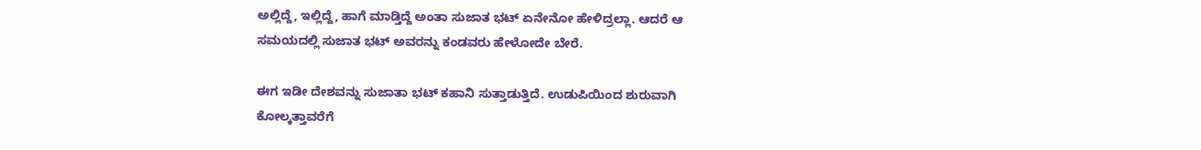ಅಲ್ಲಿದ್ದೆ, ಇಲ್ಲಿದ್ದೆ, ಹಾಗೆ ಮಾಡ್ತಿದ್ದೆ ಅಂತಾ ಸುಜಾತ ಭಟ್ ಏನೇನೋ ಹೇಳಿದ್ರಲ್ಲಾ. ಆದರೆ ಆ ಸಮಯದಲ್ಲಿ ಸುಜಾತ ಭಟ್ ಅವರನ್ನು ಕಂಡವರು ಹೇಳೋದೇ ಬೇರೆ.

ಈಗ ಇಡೀ ದೇಶವನ್ನು ಸುಜಾತಾ ಭಟ್ ಕಹಾನಿ ಸುತ್ತಾಡುತ್ತಿದೆ. ಉಡುಪಿಯಿಂದ ಶುರುವಾಗಿ ಕೋಲ್ಕತ್ತಾವರೆಗೆ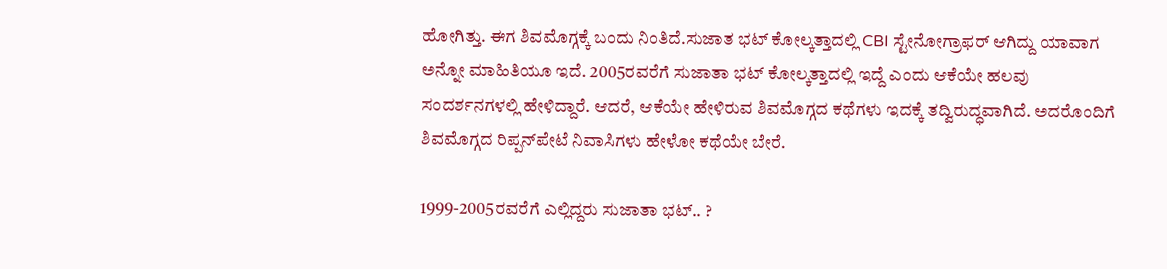ಹೋಗಿತ್ತು. ಈಗ ಶಿವಮೊಗ್ಗಕ್ಕೆ ಬಂದು ನಿಂತಿದೆ.ಸುಜಾತ ಭಟ್ ಕೋಲ್ಕತ್ತಾದಲ್ಲಿ CBI ಸ್ಟೇನೋಗ್ರಾಫರ್ ಆಗಿದ್ದು ಯಾವಾಗ ಅನ್ನೋ ಮಾಹಿತಿಯೂ ಇದೆ. 2005ರವರೆಗೆ ಸುಜಾತಾ ಭಟ್‌ ಕೋಲ್ಕತ್ತಾದಲ್ಲಿ ಇದ್ದೆ ಎಂದು ಆಕೆಯೇ ಹಲವು ಸಂದರ್ಶನಗಳಲ್ಲಿ ಹೇಳಿದ್ದಾರೆ. ಆದರೆ, ಆಕೆಯೇ ಹೇಳಿರುವ ಶಿವಮೊಗ್ಗದ ಕಥೆಗಳು ಇದಕ್ಕೆ ತದ್ವಿರುದ್ಧವಾಗಿದೆ. ಅದರೊಂದಿಗೆ ಶಿವಮೊಗ್ಗದ ರಿಪ್ಪನ್‌ಪೇಟೆ ನಿವಾಸಿಗಳು ಹೇಳೋ ಕಥೆಯೇ ಬೇರೆ.

1999-2005ರವರೆಗೆ ಎಲ್ಲಿದ್ದರು ಸುಜಾತಾ ಭಟ್.. ?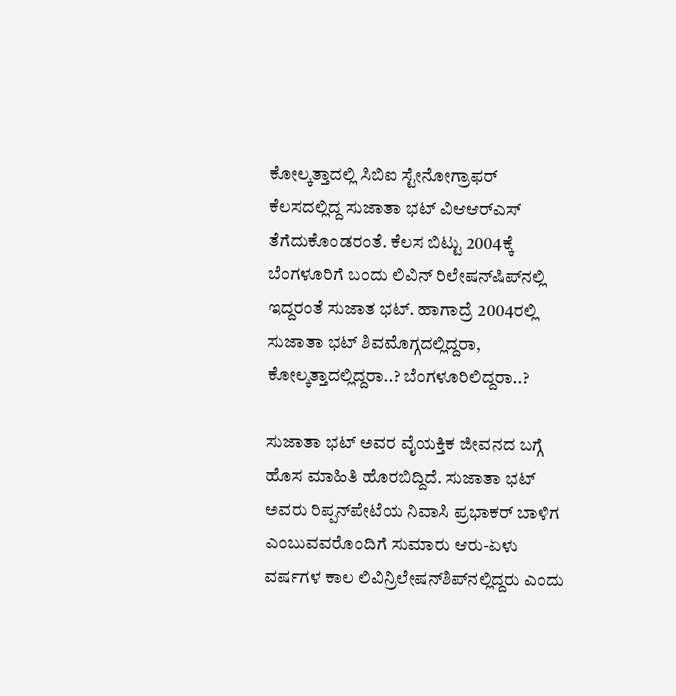ಕೋಲ್ಕತ್ತಾದಲ್ಲಿ ಸಿಬಿಐ ಸ್ಟೇನೋಗ್ರಾಫರ್ ಕೆಲಸದಲ್ಲಿದ್ದ ಸುಜಾತಾ ಭಟ್ ವಿಆಆರ್‌ಎಸ್‌ ತೆಗೆದುಕೊಂಡರಂತೆ. ಕೆಲಸ ಬಿಟ್ಟು 2004ಕ್ಕೆ ಬೆಂಗಳೂರಿಗೆ ಬಂದು ಲಿವಿನ್ ರಿಲೇಷನ್‌ಷಿಪ್‌ನಲ್ಲಿ  ಇದ್ದರಂತೆ ಸುಜಾತ ಭಟ್. ಹಾಗಾದ್ರೆ 2004ರಲ್ಲಿ ಸುಜಾತಾ ಭಟ್ ಶಿವಮೊಗ್ಗದಲ್ಲಿದ್ದರಾ, ಕೋಲ್ಕತ್ತಾದಲ್ಲಿದ್ದರಾ..? ಬೆಂಗಳೂರಿಲಿದ್ದರಾ..?

ಸುಜಾತಾ ಭಟ್ ಅವರ ವೈಯಕ್ತಿಕ ಜೀವನದ ಬಗ್ಗೆ ಹೊಸ ಮಾಹಿತಿ ಹೊರಬಿದ್ದಿದೆ. ಸುಜಾತಾ ಭಟ್ ಅವರು ರಿಪ್ಪನ್‌ಪೇಟೆಯ ನಿವಾಸಿ ಪ್ರಭಾಕರ್ ಬಾಳಿಗ ಎಂಬುವವರೊಂದಿಗೆ ಸುಮಾರು ಆರು-ಏಳು ವರ್ಷಗಳ ಕಾಲ ಲಿವಿನ್ರಿಲೇಷನ್‌ಶಿಪ್‌ನಲ್ಲಿದ್ದರು ಎಂದು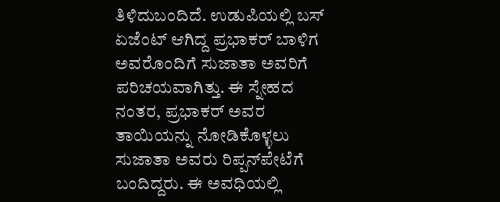ತಿಳಿದುಬಂದಿದೆ. ಉಡುಪಿಯಲ್ಲಿ ಬಸ್ ಏಜೆಂಟ್‌ ಆಗಿದ್ದ ಪ್ರಭಾಕರ್ ಬಾಳಿಗ ಅವರೊಂದಿಗೆ ಸುಜಾತಾ ಅವರಿಗೆ ಪರಿಚಯವಾಗಿತ್ತು. ಈ ಸ್ನೇಹದ ನಂತರ, ಪ್ರಭಾಕರ್ ಅವರ ತಾಯಿಯನ್ನು ನೋಡಿಕೊಳ್ಳಲು ಸುಜಾತಾ ಅವರು ರಿಪ್ಪನ್‌ಪೇಟೆಗೆ ಬಂದಿದ್ದರು. ಈ ಅವಧಿಯಲ್ಲಿ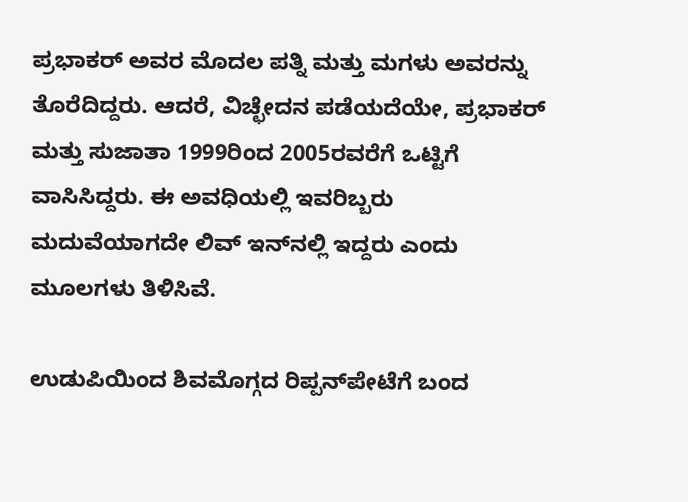ಪ್ರಭಾಕರ್ ಅವರ ಮೊದಲ ಪತ್ನಿ ಮತ್ತು ಮಗಳು ಅವರನ್ನು ತೊರೆದಿದ್ದರು. ಆದರೆ, ವಿಚ್ಛೇದನ ಪಡೆಯದೆಯೇ, ಪ್ರಭಾಕರ್ ಮತ್ತು ಸುಜಾತಾ 1999ರಿಂದ 2005ರವರೆಗೆ ಒಟ್ಟಿಗೆ ವಾಸಿಸಿದ್ದರು. ಈ ಅವಧಿಯಲ್ಲಿ ಇವರಿಬ್ಬರು ಮದುವೆಯಾಗದೇ ಲಿವ್‌ ಇನ್‌ನಲ್ಲಿ ಇದ್ದರು ಎಂದು ಮೂಲಗಳು ತಿಳಿಸಿವೆ.

ಉಡುಪಿಯಿಂದ ಶಿವಮೊಗ್ಗದ ರಿಪ್ಪನ್‌ಪೇಟೆಗೆ ಬಂದ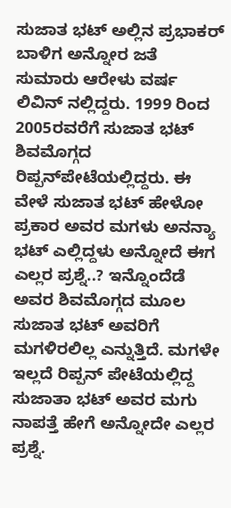ಸುಜಾತ ಭಟ್ ಅಲ್ಲಿನ ಪ್ರಭಾಕರ್ ಬಾಳಿಗ ಅನ್ನೋರ ಜತೆ ಸುಮಾರು ಆರೇಳು ವರ್ಷ ಲಿವಿನ್ ನಲ್ಲಿದ್ದರು. 1999 ರಿಂದ 2005ರವರೆಗೆ ಸುಜಾತ ಭಟ್ ಶಿವಮೊಗ್ಗದ ರಿಪ್ಪನ್‌ಪೇಟೆಯಲ್ಲಿದ್ದರು. ಈ ವೇಳೆ ಸುಜಾತ ಭಟ್ ಹೇಳೋ ಪ್ರಕಾರ ಅವರ ಮಗಳು ಅನನ್ಯಾ ಭಟ್ ಎಲ್ಲಿದ್ದಳು ಅನ್ನೋದೆ ಈಗ ಎಲ್ಲರ ಪ್ರಶ್ನೆ..? ಇನ್ನೊಂದೆಡೆ ಅವರ ಶಿವಮೊಗ್ಗದ ಮೂಲ ಸುಜಾತ ಭಟ್‌ ಅವರಿಗೆ ಮಗಳಿರಲಿಲ್ಲ ಎನ್ನುತ್ತಿದೆ. ಮಗಳೇ ಇಲ್ಲದೆ ರಿಪ್ಪನ್‌ ಪೇಟೆಯಲ್ಲಿದ್ದ ಸುಜಾತಾ ಭಟ್‌ ಅವರ ಮಗು ನಾಪತ್ತೆ ಹೇಗೆ ಅನ್ನೋದೇ ಎಲ್ಲರ ಪ್ರಶ್ನೆ.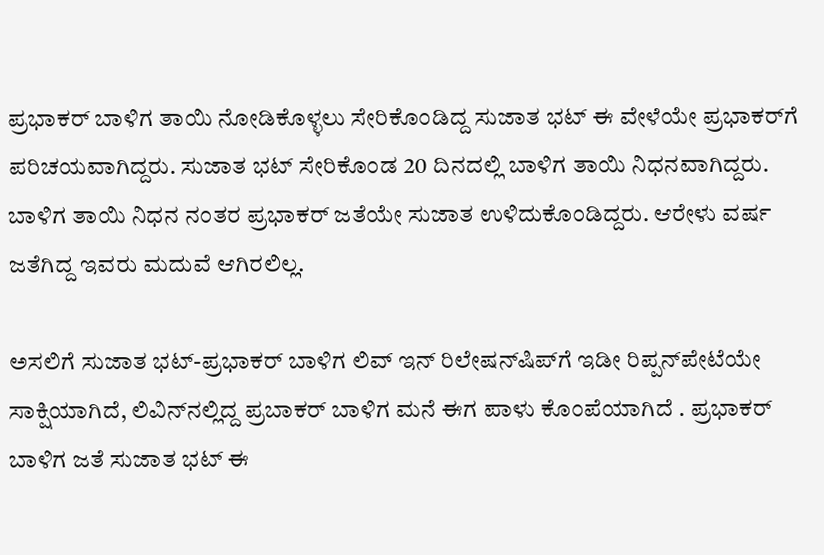ಪ್ರಭಾಕರ್ ಬಾಳಿಗ ತಾಯಿ ನೋಡಿಕೊಳ್ಳಲು ಸೇರಿಕೊಂಡಿದ್ದ ಸುಜಾತ ಭಟ್ ಈ ವೇಳೆಯೇ ಪ್ರಭಾಕರ್‌ಗೆ ಪರಿಚಯವಾಗಿದ್ದರು. ಸುಜಾತ ಭಟ್ ಸೇರಿಕೊಂಡ 20 ದಿನದಲ್ಲಿ ಬಾಳಿಗ ತಾಯಿ ನಿಧನವಾಗಿದ್ದರು. ಬಾಳಿಗ ತಾಯಿ ನಿಧನ ನಂತರ ಪ್ರಭಾಕರ್ ಜತೆಯೇ ಸುಜಾತ ಉಳಿದುಕೊಂಡಿದ್ದರು. ಆರೇಳು ವರ್ಷ ಜತೆಗಿದ್ದ ಇವರು ಮದುವೆ ಆಗಿರಲಿಲ್ಲ.

ಅಸಲಿಗೆ ಸುಜಾತ ಭಟ್-ಪ್ರಭಾಕರ್ ಬಾಳಿಗ ಲಿವ್‌ ಇನ್‌ ರಿಲೇಷನ್‌ಷಿಪ್‌ಗೆ ಇಡೀ ರಿಪ್ಪನ್‌ಪೇಟೆಯೇ ಸಾಕ್ಷಿಯಾಗಿದೆ, ಲಿವಿನ್‌ನಲ್ಲಿದ್ದ ಪ್ರಬಾಕರ್ ಬಾಳಿಗ ಮನೆ ಈಗ ಪಾಳು ಕೊಂಪೆಯಾಗಿದೆ . ಪ್ರಭಾಕರ್ ಬಾಳಿಗ ಜತೆ ಸುಜಾತ ಭಟ್ ಈ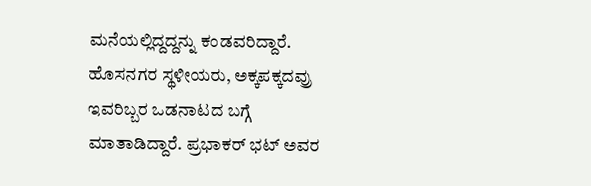ಮನೆಯಲ್ಲಿದ್ದದ್ದನ್ನು ಕಂಡವರಿದ್ದಾರೆ. ಹೊಸನಗರ ಸ್ಥಳೀಯರು, ಅಕ್ಕಪಕ್ಕದವ್ರು ಇವರಿಬ್ಬರ ಒಡನಾಟದ ಬಗ್ಗೆ ಮಾತಾಡಿದ್ದಾರೆ. ಪ್ರಭಾಕರ್‌ ಭಟ್‌ ಅವರ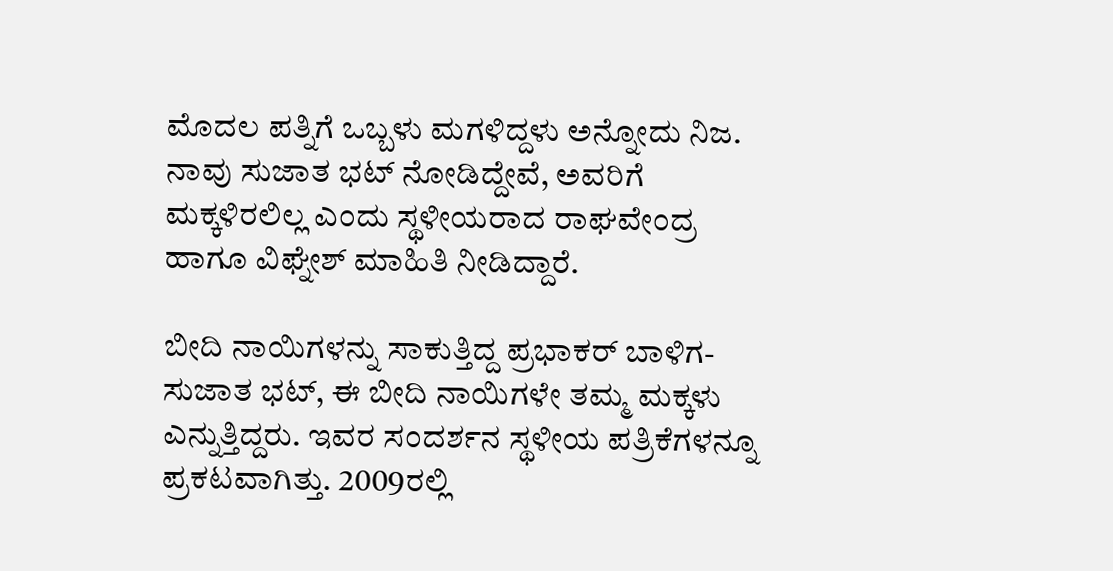ಮೊದಲ ಪತ್ನಿಗೆ ಒಬ್ಬಳು ಮಗಳಿದ್ದಳು ಅನ್ನೋದು ನಿಜ. ನಾವು ಸುಜಾತ ಭಟ್ ನೋಡಿದ್ದೇವೆ, ಅವರಿಗೆ ಮಕ್ಕಳಿರಲಿಲ್ಲ ಎಂದು ಸ್ಥಳೀಯರಾದ ರಾಘವೇಂದ್ರ ಹಾಗೂ ವಿಘ್ನೇಶ್ ಮಾಹಿತಿ ನೀಡಿದ್ದಾರೆ.

ಬೀದಿ ನಾಯಿಗಳನ್ನು ಸಾಕುತ್ತಿದ್ದ ಪ್ರಭಾಕರ್ ಬಾಳಿಗ-ಸುಜಾತ ಭಟ್, ಈ ಬೀದಿ ನಾಯಿಗಳೇ ತಮ್ಮ ಮಕ್ಕಳು ಎನ್ನುತ್ತಿದ್ದರು. ಇವರ ಸಂದರ್ಶನ ಸ್ಥಳೀಯ ಪತ್ರಿಕೆಗಳನ್ನೂ ಪ್ರಕಟವಾಗಿತ್ತು. 2009ರಲ್ಲಿ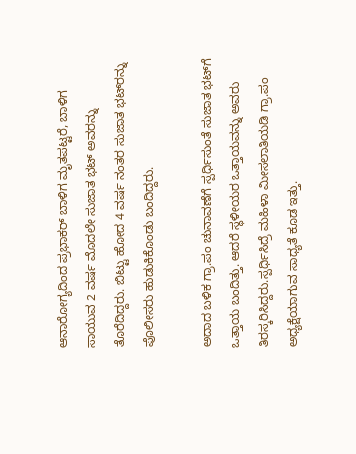ಆನಾರೋಗ್ಯದಿಂದ ಪ್ರಭಾಕರ್ ಬಾಳಿಗ ಮೃತಪಟ್ಟರೆ, ಬಾಳಿಗ ಸಾಯುವ 2 ವರ್ಷ ಮೊದಲೇ ಸುಜಾತ ಭಟ್ ಅವರನ್ನು ತೊರೆದಿದ್ದರು. ಬಿಟ್ಟು ಹೋದ 4 ವರ್ಷ ನಂತರ ಸುಜಾತ ಭಟ್‌ರನ್ನು ಪೊಲೀಸರು ಹುಡುಕಿಕೊಂಡು ಬಂದಿದ್ದರು.

ಅದಾದ ಬಳಿಕ ಗ್ರಾ.ಪಂ ಚುನಾವಣೆಗೆ ಸ್ಪರ್ಧಿಸುಂತೆ ಸುಜಾತ ಭಟ್‌ಗೆ ಒತ್ತಾಯ ಬಂದಿತ್ತು. ಆದರೆ ಸ್ಥಳೀಯರ ಒತ್ತಾಯವನ್ನು ಅವರು ತಿರಸ್ಕರಿಸಿದ್ದರು.ಸ್ಪರ್ಧಿಸಿದ್ರೆ ಮಹಿಳಾ ಮೀಸಲಾತಿಯಡಿ ಗ್ರಾ.ಪಂ ಅಧ್ಯಕ್ಷೆಯಾಗುವ ಸಾಧ್ಯತೆ ಕೂಡ ಇತ್ತು.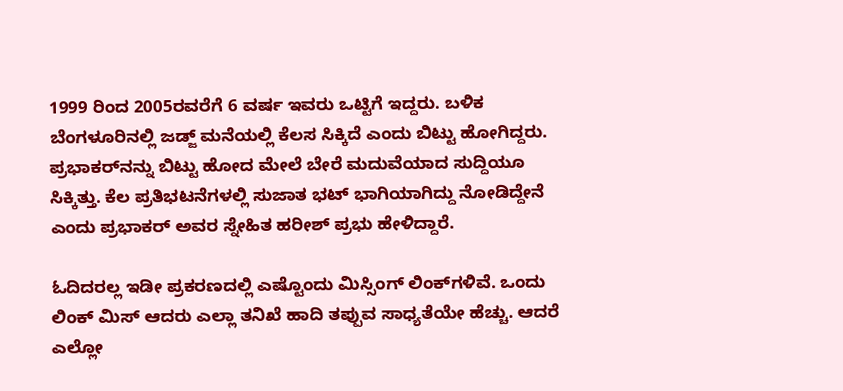1999 ರಿಂದ 2005ರವರೆಗೆ 6 ವರ್ಷ ಇವರು ಒಟ್ಟಿಗೆ ಇದ್ದರು. ಬಳಿಕ ಬೆಂಗಳೂರಿನಲ್ಲಿ ಜಡ್ಜ್ ಮನೆಯಲ್ಲಿ ಕೆಲಸ ಸಿಕ್ಕಿದೆ ಎಂದು ಬಿಟ್ಟು ಹೋಗಿದ್ದರು. ಪ್ರಭಾಕರ್‌ನನ್ನು ಬಿಟ್ಟು ಹೋದ ಮೇಲೆ ಬೇರೆ ಮದುವೆಯಾದ ಸುದ್ದಿಯೂ ಸಿಕ್ಕಿತ್ತು. ಕೆಲ ಪ್ರತಿಭಟನೆಗಳಲ್ಲಿ ಸುಜಾತ ಭಟ್ ಭಾಗಿಯಾಗಿದ್ದು ನೋಡಿದ್ದೇನೆ ಎಂದು ಪ್ರಭಾಕರ್‌ ಅವರ ಸ್ನೇಹಿತ ಹರೀಶ್‌ ಪ್ರಭು ಹೇಳಿದ್ದಾರೆ.

ಓದಿದರಲ್ಲ ಇಡೀ ಪ್ರಕರಣದಲ್ಲಿ ಎಷ್ಟೊಂದು ಮಿಸ್ಸಿಂಗ್ ಲಿಂಕ್‌ಗಳಿವೆ. ಒಂದು ಲಿಂಕ್ ಮಿಸ್ ಆದರು ಎಲ್ಲಾ ತನಿಖೆ ಹಾದಿ ತಪ್ಪುವ ಸಾಧ್ಯತೆಯೇ ಹೆಚ್ಚು. ಆದರೆ ಎಲ್ಲೋ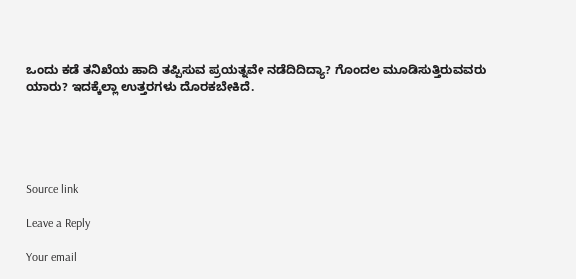ಒಂದು ಕಡೆ ತನಿಖೆಯ ಹಾದಿ ತಪ್ಪಿಸುವ ಪ್ರಯತ್ನವೇ ನಡೆದಿದಿದ್ಯಾ? ಗೊಂದಲ ಮೂಡಿಸುತ್ತಿರುವವರು ಯಾರು? ಇದಕ್ಕೆಲ್ಲಾ ಉತ್ತರಗಳು ದೊರಕಬೇಕಿದೆ.





Source link

Leave a Reply

Your email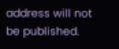address will not be published.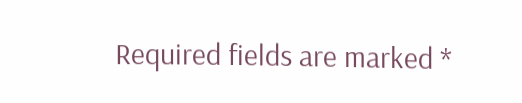Required fields are marked *